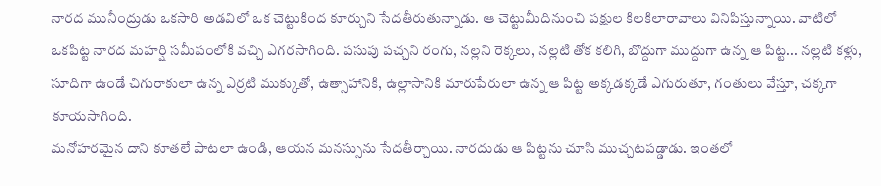నారద మునీంద్రుడు ఒకసారి అడవిలో ఒక చెట్టుకింద కూర్చుని సేదతీరుతున్నాడు. ఆ చెట్టుమీదినుంచి పక్షుల కిలకిలారావాలు వినిపిస్తున్నాయి. వాటిలో ఒకపిట్ట నారద మహర్షి సమీపంలోకి వచ్చి ఎగరసాగింది. పసుపు పచ్చని రంగు, నల్లని రెక్కలు, నల్లటి తోక కలిగి, బొద్దుగా ముద్దుగా ఉన్న ఆ పిట్ట... నల్లటి కళ్లు, సూదిగా ఉండే చిగురాకులా ఉన్న ఎర్రటి ముక్కుతో, ఉత్సాహానికి, ఉల్లాసానికి మారుపేరులా ఉన్న ఆ పిట్ట అక్కడక్కడే ఎగురుతూ, గంతులు వేస్తూ, చక్కగా కూయసాగింది.
మనోహరమైన దాని కూతలే పాటలా ఉండి, ఆయన మనస్సును సేదతీర్చాయి. నారదుడు ఆ పిట్టను చూసి ముచ్చటపడ్డాడు. ఇంతలో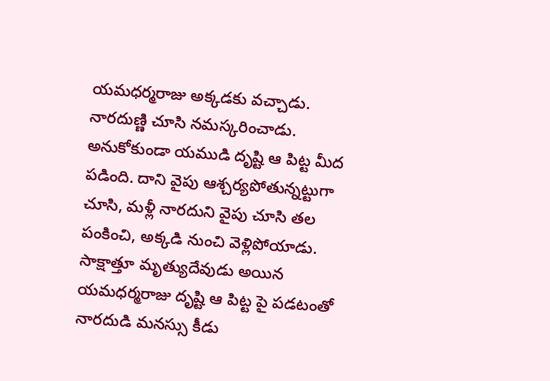యమధర్మరాజు అక్కడకు వచ్చాడు. నారదుణ్ణి చూసి నమస్కరించాడు. అనుకోకుండా యముడి దృష్టి ఆ పిట్ట మీద పడింది. దాని వైపు ఆశ్చర్యపోతున్నట్టుగా చూసి, మళ్లీ నారదుని వైపు చూసి తల పంకించి, అక్కడి నుంచి వెళ్లిపోయాడు.
సాక్షాత్తూ మృత్యుదేవుడు అయిన యమధర్మరాజు దృష్టి ఆ పిట్ట పై పడటంతో నారదుడి మనస్సు కీడు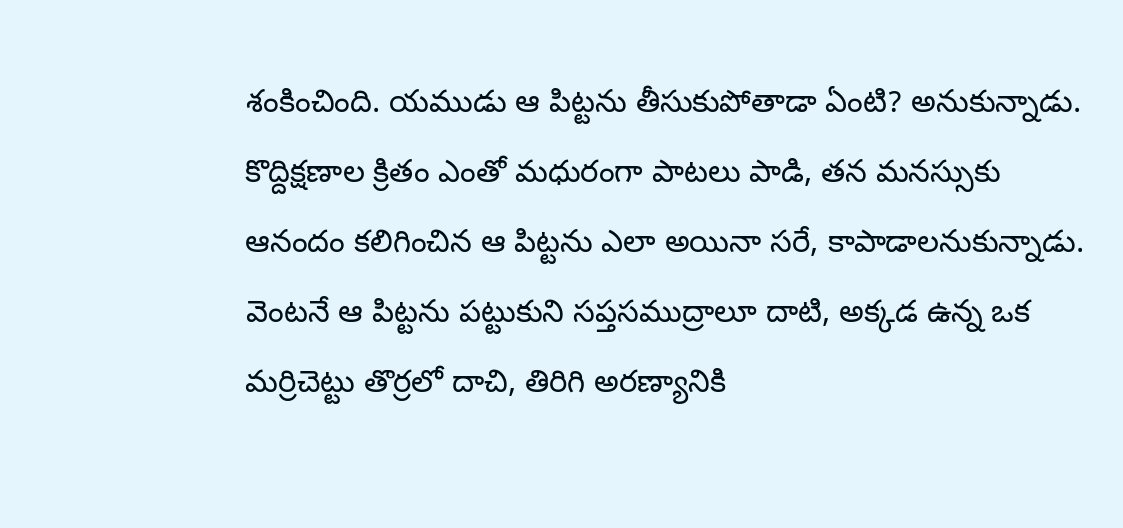శంకించింది. యముడు ఆ పిట్టను తీసుకుపోతాడా ఏంటి? అనుకున్నాడు. కొద్దిక్షణాల క్రితం ఎంతో మధురంగా పాటలు పాడి, తన మనస్సుకు ఆనందం కలిగించిన ఆ పిట్టను ఎలా అయినా సరే, కాపాడాలనుకున్నాడు. వెంటనే ఆ పిట్టను పట్టుకుని సప్తసముద్రాలూ దాటి, అక్కడ ఉన్న ఒక మర్రిచెట్టు తొర్రలో దాచి, తిరిగి అరణ్యానికి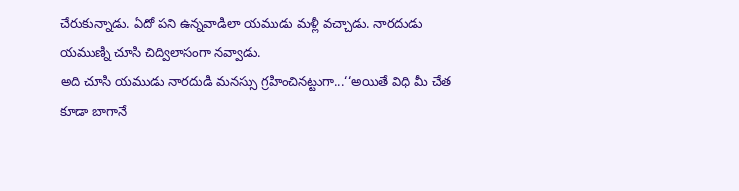చేరుకున్నాడు. ఏదో పని ఉన్నవాడిలా యముడు మళ్లీ వచ్చాడు. నారదుడు యముణ్ని చూసి చిద్విలాసంగా నవ్వాడు.
అది చూసి యముడు నారదుడి మనస్సు గ్రహించినట్టుగా...‘‘అయితే విధి మీ చేత కూడా బాగానే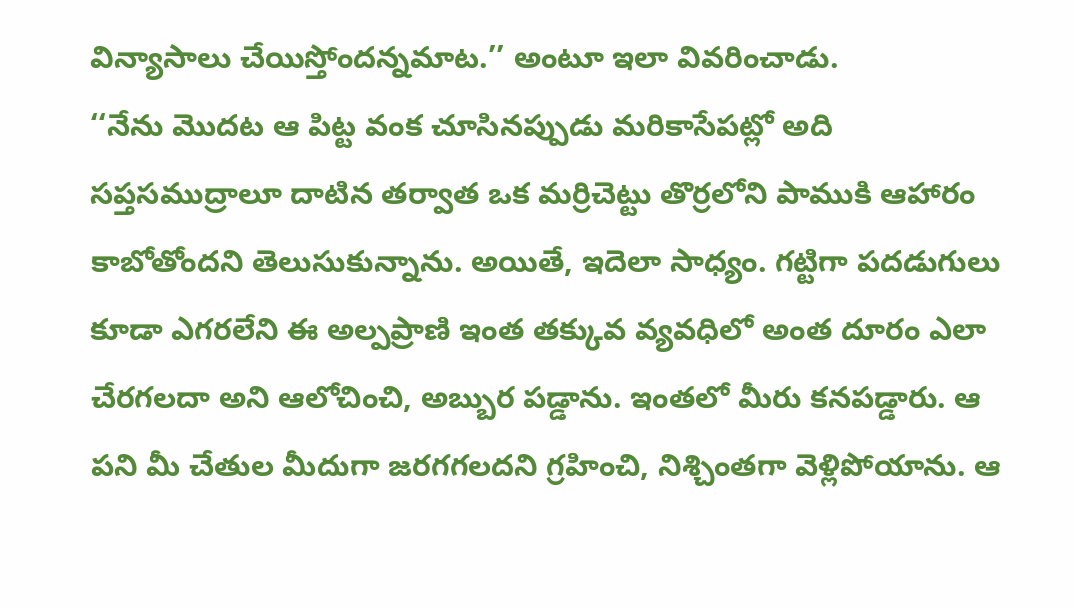విన్యాసాలు చేయిస్తోందన్నమాట.’’ అంటూ ఇలా వివరించాడు.
‘‘నేను మొదట ఆ పిట్ట వంక చూసినప్పుడు మరికాసేపట్లో అది సప్తసముద్రాలూ దాటిన తర్వాత ఒక మర్రిచెట్టు తొర్రలోని పాముకి ఆహారం కాబోతోందని తెలుసుకున్నాను. అయితే, ఇదెలా సాధ్యం. గట్టిగా పదడుగులు కూడా ఎగరలేని ఈ అల్పప్రాణి ఇంత తక్కువ వ్యవధిలో అంత దూరం ఎలా చేరగలదా అని ఆలోచించి, అబ్బుర పడ్డాను. ఇంతలో మీరు కనపడ్డారు. ఆ పని మీ చేతుల మీదుగా జరగగలదని గ్రహించి, నిశ్చింతగా వెళ్లిపోయాను. ఆ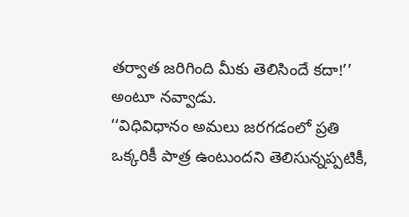తర్వాత జరిగింది మీకు తెలిసిందే కదా!’’ అంటూ నవ్వాడు.
‘‘విధివిధానం అమలు జరగడంలో ప్రతి ఒక్కరికీ పాత్ర ఉంటుందని తెలిసున్నప్పటికీ,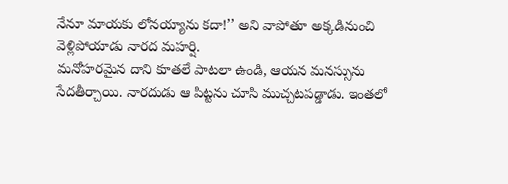నేనూ మాయకు లోనయ్యాను కదా!’’ అని వాపోతూ అక్కడినుంచి వెళ్లిపోయాడు నారద మహర్షి.
మనోహరమైన దాని కూతలే పాటలా ఉండి, ఆయన మనస్సును సేదతీర్చాయి. నారదుడు ఆ పిట్టను చూసి ముచ్చటపడ్డాడు. ఇంతలో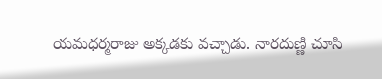యమధర్మరాజు అక్కడకు వచ్చాడు. నారదుణ్ణి చూసి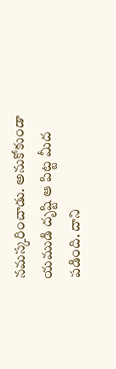నమస్కరించాడు. అనుకోకుండా యముడి దృష్టి ఆ పిట్ట మీద పడింది. దాని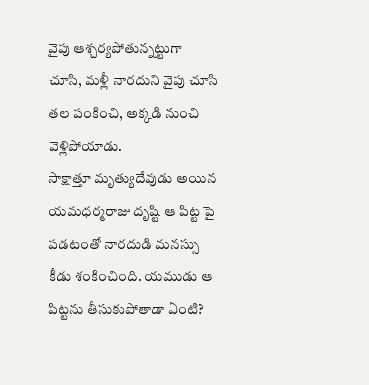వైపు ఆశ్చర్యపోతున్నట్టుగా చూసి, మళ్లీ నారదుని వైపు చూసి తల పంకించి, అక్కడి నుంచి వెళ్లిపోయాడు.
సాక్షాత్తూ మృత్యుదేవుడు అయిన యమధర్మరాజు దృష్టి ఆ పిట్ట పై పడటంతో నారదుడి మనస్సు కీడు శంకించింది. యముడు ఆ పిట్టను తీసుకుపోతాడా ఏంటి?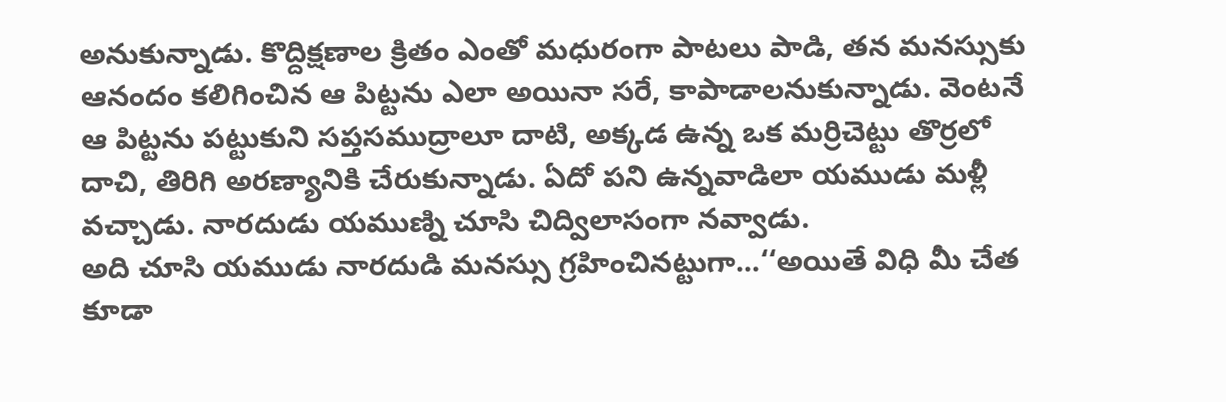అనుకున్నాడు. కొద్దిక్షణాల క్రితం ఎంతో మధురంగా పాటలు పాడి, తన మనస్సుకు ఆనందం కలిగించిన ఆ పిట్టను ఎలా అయినా సరే, కాపాడాలనుకున్నాడు. వెంటనే ఆ పిట్టను పట్టుకుని సప్తసముద్రాలూ దాటి, అక్కడ ఉన్న ఒక మర్రిచెట్టు తొర్రలో దాచి, తిరిగి అరణ్యానికి చేరుకున్నాడు. ఏదో పని ఉన్నవాడిలా యముడు మళ్లీ వచ్చాడు. నారదుడు యముణ్ని చూసి చిద్విలాసంగా నవ్వాడు.
అది చూసి యముడు నారదుడి మనస్సు గ్రహించినట్టుగా...‘‘అయితే విధి మీ చేత కూడా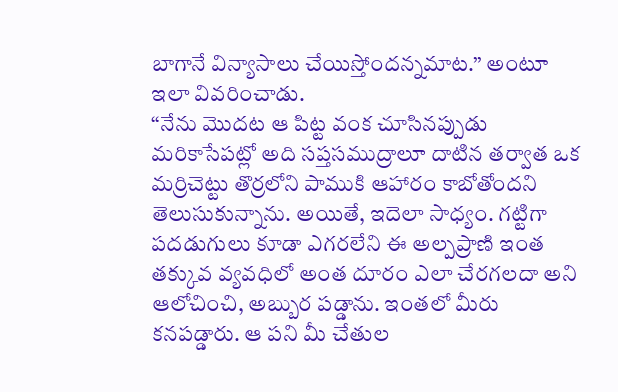బాగానే విన్యాసాలు చేయిస్తోందన్నమాట.’’ అంటూ ఇలా వివరించాడు.
‘‘నేను మొదట ఆ పిట్ట వంక చూసినప్పుడు మరికాసేపట్లో అది సప్తసముద్రాలూ దాటిన తర్వాత ఒక మర్రిచెట్టు తొర్రలోని పాముకి ఆహారం కాబోతోందని తెలుసుకున్నాను. అయితే, ఇదెలా సాధ్యం. గట్టిగా పదడుగులు కూడా ఎగరలేని ఈ అల్పప్రాణి ఇంత తక్కువ వ్యవధిలో అంత దూరం ఎలా చేరగలదా అని ఆలోచించి, అబ్బుర పడ్డాను. ఇంతలో మీరు కనపడ్డారు. ఆ పని మీ చేతుల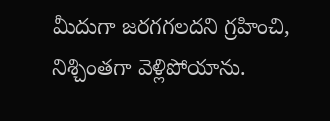మీదుగా జరగగలదని గ్రహించి, నిశ్చింతగా వెళ్లిపోయాను.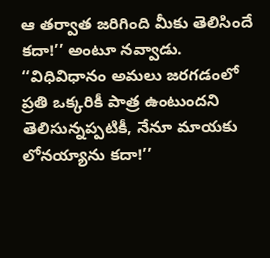ఆ తర్వాత జరిగింది మీకు తెలిసిందే కదా!’’ అంటూ నవ్వాడు.
‘‘విధివిధానం అమలు జరగడంలో ప్రతి ఒక్కరికీ పాత్ర ఉంటుందని తెలిసున్నప్పటికీ, నేనూ మాయకు లోనయ్యాను కదా!’’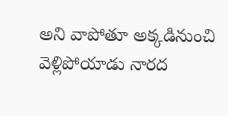అని వాపోతూ అక్కడినుంచి వెళ్లిపోయాడు నారద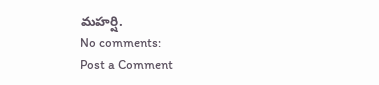మహర్షి.
No comments:
Post a Comment